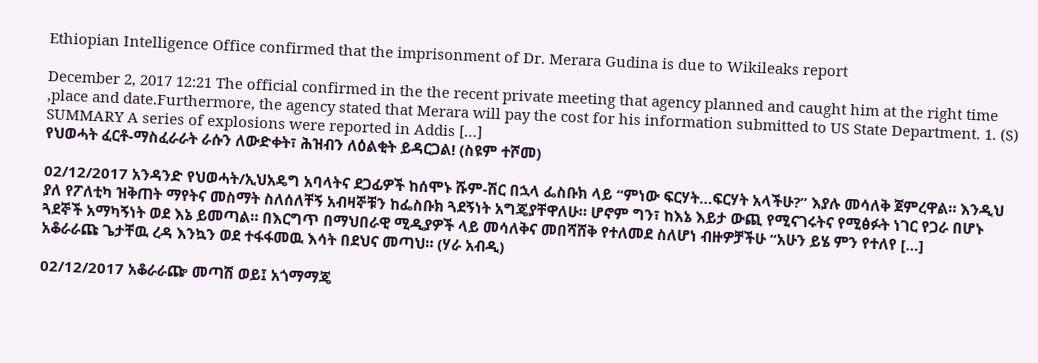Ethiopian Intelligence Office confirmed that the imprisonment of Dr. Merara Gudina is due to Wikileaks report

December 2, 2017 12:21 The official confirmed in the the recent private meeting that agency planned and caught him at the right time ,place and date.Furthermore, the agency stated that Merara will pay the cost for his information submitted to US State Department. 1. (S) SUMMARY A series of explosions were reported in Addis […]
የህወሓት ፈርቶ-ማስፈራራት ራሱን ለውድቀት፣ ሕዝብን ለዕልቂት ይዳርጋል! (ስዩም ተሾመ)

02/12/2017 አንዳንድ የህወሓት/ኢህአዴግ አባላትና ደጋፊዎች ከሰሞኑ ሹም-ሽር በኋላ ፌስቡክ ላይ “ምነው ፍርሃት…ፍርሃት አላችሁ?” እያሉ መሳለቅ ጀምረዋል። እንዲህ ያለ የፖለቲካ ዝቅጠት ማየትና መስማት ስለሰለቸኝ አብዛኞቹን ከፌስቡክ ጓደኝነት አግጄያቸዋለሁ። ሆኖም ግን፣ ከእኔ እይታ ውጪ የሚናገሩትና የሚፅፉት ነገር የጋራ በሆኑ ጓደኞች አማካኝነት ወደ እኔ ይመጣል። በእርግጥ በማህበራዊ ሚዲያዎች ላይ መሳለቅና መበሻሸቅ የተለመደ ስለሆነ ብዙዎቻችሁ “አሁን ይሄ ምን የተለየ […]
አቆራራጩ ጌታቸዉ ረዳ እንኳን ወደ ተፋፋመዉ እሳት በደህና መጣህ። (ሃራ አብዲ)

02/12/2017 አቆራራጬ መጣሽ ወይ፤ አጎማማጄ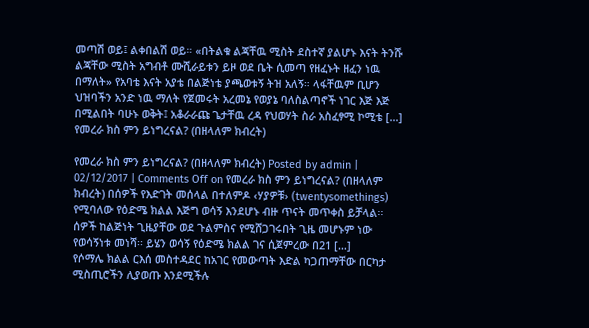መጣሽ ወይ፤ ልቀበልሽ ወይ። «በትልቁ ልጃቸዉ ሚስት ደስተኛ ያልሆኑ እናት ትንሹ ልጃቸው ሚስት አግብቶ ሙሺራይቱን ይዞ ወደ ቤት ሲመጣ የዘፈኑት ዘፈን ነዉ በማለት» የአባቴ እናት አያቴ በልጅነቴ ያጫወቱኝ ትዝ አለኝ። ላፋቸዉም ቢሆን ህዝባችን አንድ ነዉ ማለት የጀመሩት አረመኔ የወያኔ ባለስልጣኖች ነገር እጅ እጅ በሚልበት ባሁኑ ወቅት፤ አቆራራጩ ጌታቸዉ ረዳ የህወሃት ስራ አስፈፃሚ ኮሚቴ […]
የመረራ ክስ ምን ይነግረናል? (በዘላለም ክብረት)

የመረራ ክስ ምን ይነግረናል? (በዘላለም ክብረት) Posted by admin | 02/12/2017 | Comments Off on የመረራ ክስ ምን ይነግረናል? (በዘላለም ክብረት) በሰዎች የእድገት መሰላል በተለምዶ ‹ሃያዎቹ› (twentysomethings) የሚባለው የዕድሜ ክልል እጅግ ወሳኝ እንደሆኑ ብዙ ጥናት መጥቀስ ይቻላል፡፡ ሰዎች ከልጅነት ጊዜያቸው ወደ ጉልምስና የሚሸጋገሩበት ጊዜ መሆኑም ነው የወሳኝነቱ መነሻ፡፡ ይሄን ወሳኝ የዕድሜ ክልል ገና ሲጀምረው በ21 […]
የሶማሌ ክልል ርእሰ መስተዳደር ከአገር የመውጣት እድል ካጋጠማቸው በርካታ ሚስጢሮችን ሊያወጡ እንደሚችሉ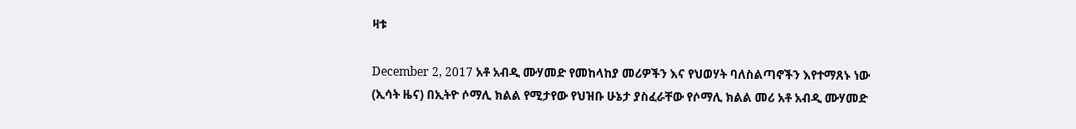ዛቱ

December 2, 2017 አቶ አብዲ ሙሃመድ የመከላከያ መሪዎችን እና የህወሃት ባለስልጣኖችን እየተማጸኑ ነው (ኢሳት ዜና) በኢትዮ ሶማሊ ክልል የሚታየው የህዝቡ ሁኔታ ያስፈራቸው የሶማሊ ክልል መሪ አቶ አብዲ ሙሃመድ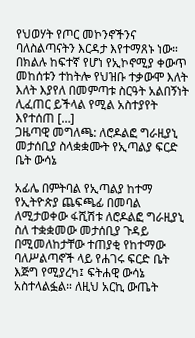የህወሃት የጦር መኮንኖችንና ባለስልጣናትን እርዳታ እየተማጸኑ ነው። በክልሉ ከፍተኛ የሆነ የኢኮኖሚያ ቀውጥ መከሰቱን ተከትሎ የህዝቡ ተቃውሞ እለት እለት እያየለ በመምጣቱ ስርዓት አልበኝነት ሊፈጠር ይችላል የሚል አስተያየት እየተሰጠ […]
ጋዜጣዊ መግለጫ: ለሮዶልፎ ግራዚያኒ መታሰቢያ ስላቋቋሙት የኢጣልያ ፍርድ ቤት ውሳኔ

አፊሌ በምትባል የኢጣልያ ከተማ የኢትዮጵያ ጨፍጫፊ በመባል ለሚታወቀው ፋሺሽቱ ለሮዶልፎ ግራዚያኒ ስለ ተቋቋመው መታሰቢያ ጉዳይ በሚመለከታቸው ተጠያቂ የከተማው ባለሥልጣኖች ላይ የሐገሩ ፍርድ ቤት እጅግ የሚያረካ፤ ፍትሐዊ ውሳኔ አስተላልፏል። ለዚህ አርኪ ውጤት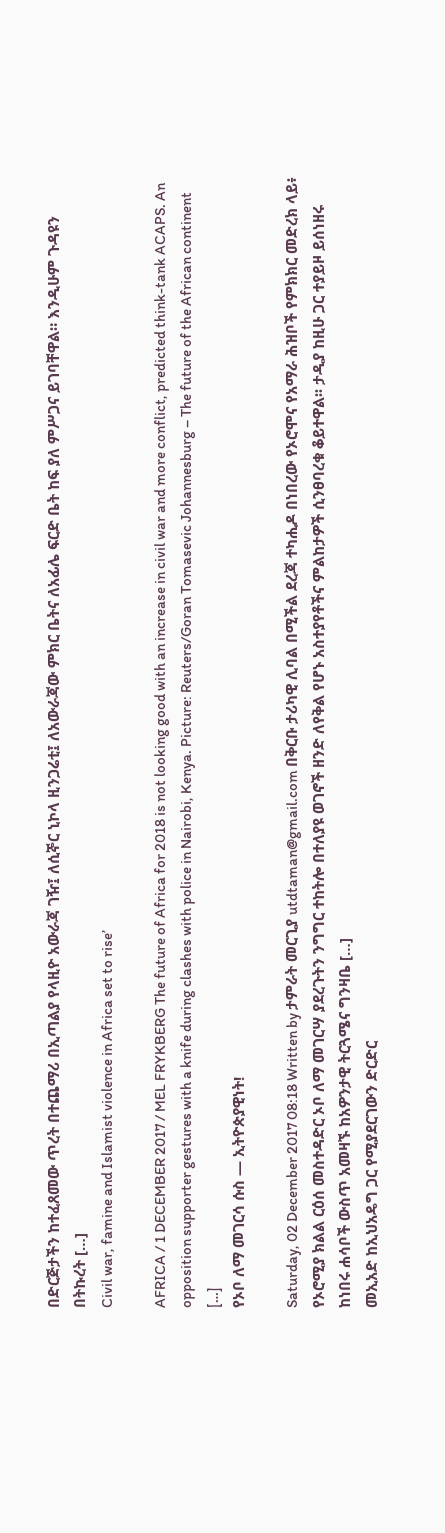በድርጅታችን ከተፈጸመው ጥረት በተጨማሪ በኢጣልያ የላዚዮ አውራጃ ገዥ፤ ለሲኞር ኒኮላ ዚንጋሬቲ፤ ለአውራጃው ምክር ቤትና ለአፊሌ ፍርድ ቤት ከፍ ያለ ምሥጋና ይገባቸዋል። እንዲሁም ጉዳዩን በትኩረት […]
Civil war, famine and Islamist violence in Africa set to rise’

AFRICA / 1 DECEMBER 2017 / MEL FRYKBERG The future of Africa for 2018 is not looking good with an increase in civil war and more conflict, predicted think-tank ACAPS. An opposition supporter gestures with a knife during clashes with police in Nairobi, Kenya. Picture: Reuters/Goran Tomasevic Johannesburg – The future of the African continent […]
የኦቦ ለማ መገርሳ ሱስ — ኢትዮጵያዊነት!

Saturday, 02 December 2017 08:18 Written by ታምራት መርጊያ utdtaman@gmail.com በቅርቡ ታሪካዊ ሊባል በሚችል ደረጃ ተካሒዶ በነበረው የኦሮሞና የአማራ ሕዝቦች የምክክር መድረክ ላይ፥ የኦሮሚያ ክልል ርዕሰ መስተዳድር ኦቦ ለማ መገርሣ ያደረጉትን ንግግር ተከትሎ በተለያዩ ወገኖች ዘንድ ለየቅል የሆኑ አስተያየቶችና ምልከታዎች ሲንፀባረቁ ቆይተዋል፡፡ ታዲያ ከዚሁ ጋር ተያይዞ ይሰነዘሩ ከነበሩ ሐሳቦች ውስጥ አመዛኙ ከአዎንታዊ ትርጓሜና ግንዛቤ […]
መኢአድ ከኢህአዴግ ጋር የሚያደርገውን ድርድር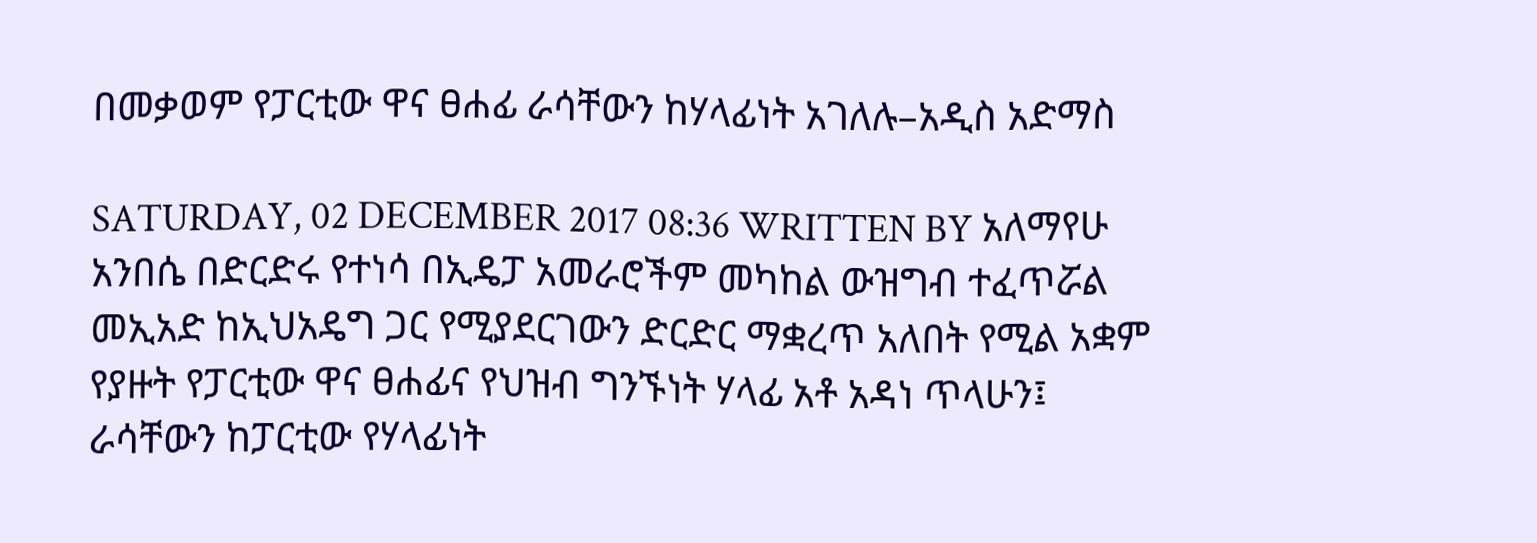በመቃወም የፓርቲው ዋና ፀሐፊ ራሳቸውን ከሃላፊነት አገለሉ–አዲስ አድማስ

SATURDAY, 02 DECEMBER 2017 08:36 WRITTEN BY አለማየሁ አንበሴ በድርድሩ የተነሳ በኢዴፓ አመራሮችም መካከል ውዝግብ ተፈጥሯል መኢአድ ከኢህአዴግ ጋር የሚያደርገውን ድርድር ማቋረጥ አለበት የሚል አቋም የያዙት የፓርቲው ዋና ፀሐፊና የህዝብ ግንኙነት ሃላፊ አቶ አዳነ ጥላሁን፤ ራሳቸውን ከፓርቲው የሃላፊነት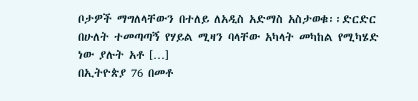ቦታዎች ማግለላቸውን በተለይ ለአዲስ አድማስ አስታወቁ፡፡ድርድር በሁለት ተመጣጣኝ የሃይል ሚዛን ባላቸው አካላት መካከል የሚካሄድ ነው ያሉት አቶ […]
በኢትዮጵያ 76 በመቶ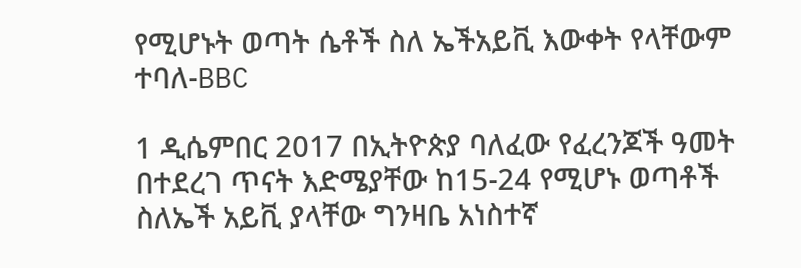የሚሆኑት ወጣት ሴቶች ስለ ኤችአይቪ እውቀት የላቸውም ተባለ-BBC

1 ዲሴምበር 2017 በኢትዮጵያ ባለፈው የፈረንጆች ዓመት በተደረገ ጥናት እድሜያቸው ከ15-24 የሚሆኑ ወጣቶች ስለኤች አይቪ ያላቸው ግንዛቤ አነስተኛ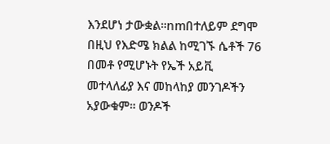እንደሆነ ታውቋል።nmበተለይም ደግሞ በዚህ የእድሜ ክልል ከሚገኙ ሴቶች 76 በመቶ የሚሆኑት የኤች አይቪ መተላለፊያ እና መከላከያ መንገዶችን አያውቁም። ወንዶች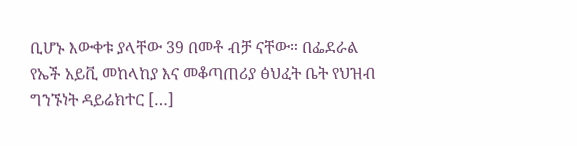ቢሆኑ እውቀቱ ያላቸው 39 በመቶ ብቻ ናቸው። በፌደራል የኤች አይቪ መከላከያ እና መቆጣጠሪያ ፅህፈት ቤት የህዝብ ግንኙነት ዳይሬክተር […]